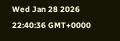Wed Jan 28 2026 22:40:36 GMT+0000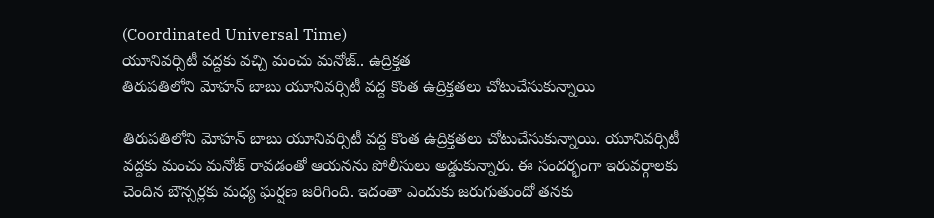(Coordinated Universal Time)
యూనివర్సిటీ వద్దకు వచ్చి మంచు మనోజ్.. ఉద్రిక్తత
తిరుపతిలోని మోహన్ బాబు యూనివర్సిటీ వద్ద కొంత ఉద్రిక్తతలు చోటుచేసుకున్నాయి

తిరుపతిలోని మోహన్ బాబు యూనివర్సిటీ వద్ద కొంత ఉద్రిక్తతలు చోటుచేసుకున్నాయి. యూనివర్సిటీ వద్దకు మంచు మనోజ్ రావడంతో ఆయనను పోలీసులు అడ్డుకున్నారు. ఈ సందర్భంగా ఇరువర్గాలకు చెందిన బౌన్సర్లకు మధ్య ఘర్షణ జరిగింది. ఇదంతా ఎందుకు జరుగుతుందో తనకు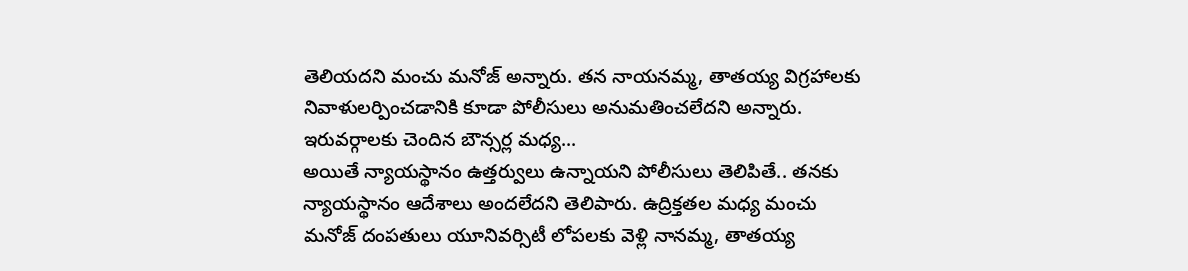తెలియదని మంచు మనోజ్ అన్నారు. తన నాయనమ్మ, తాతయ్య విగ్రహాలకు నివాళులర్పించడానికి కూడా పోలీసులు అనుమతించలేదని అన్నారు.
ఇరువర్గాలకు చెందిన బౌన్సర్ల మధ్య...
అయితే న్యాయస్థానం ఉత్తర్వులు ఉన్నాయని పోలీసులు తెలిపితే.. తనకు న్యాయస్థానం ఆదేశాలు అందలేదని తెలిపారు. ఉద్రిక్తతల మధ్య మంచు మనోజ్ దంపతులు యూనివర్సిటీ లోపలకు వెళ్లి నానమ్మ, తాతయ్య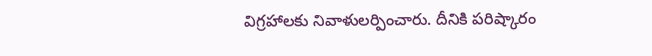విగ్రహాలకు నివాళులర్పించారు. దీనికి పరిష్కారం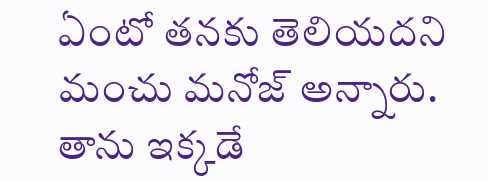ఏంటో తనకు తెలియదని మంచు మనోజ్ అన్నారు. తాను ఇక్కడే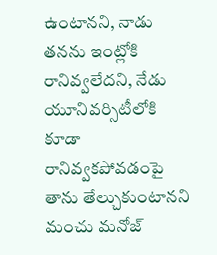ఉంటానని, నాడు తనను ఇంట్లోకి రానివ్వలేదని, నేడు యూనివర్సిటీలోకి కూడా రానివ్వకపోవడంపై తాను తేల్చుకుంటానని మంచు మనోజ్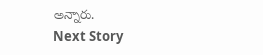అన్నారు.
Next Story